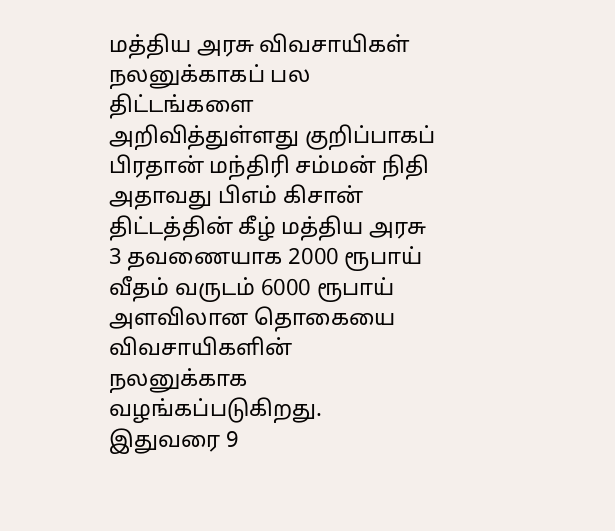மத்திய அரசு விவசாயிகள் நலனுக்காகப் பல திட்டங்களை அறிவித்துள்ளது குறிப்பாகப் பிரதான் மந்திரி சம்மன் நிதி அதாவது பிஎம் கிசான் திட்டத்தின் கீழ் மத்திய அரசு 3 தவணையாக 2000 ரூபாய் வீதம் வருடம் 6000 ரூபாய் அளவிலான தொகையை விவசாயிகளின் நலனுக்காக வழங்கப்படுகிறது.
இதுவரை 9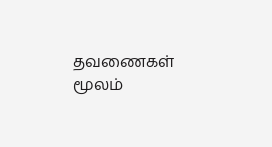தவணைகள் மூலம்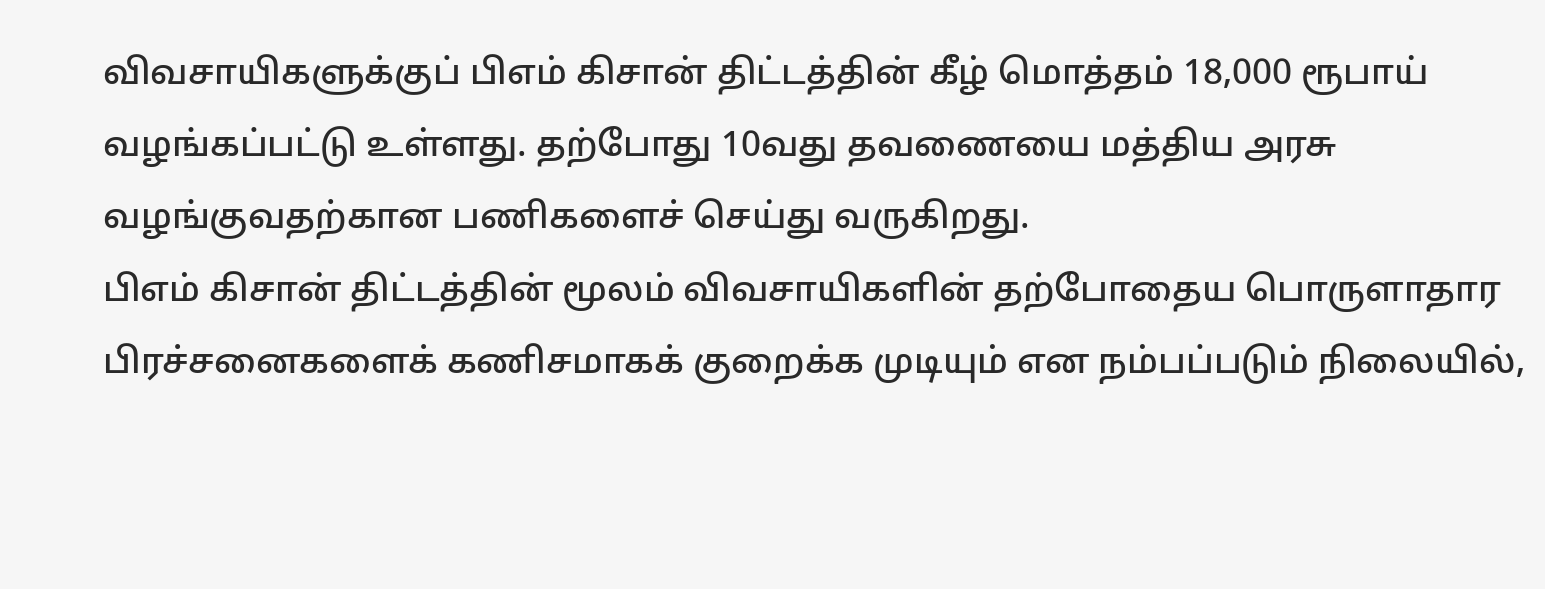விவசாயிகளுக்குப் பிஎம் கிசான் திட்டத்தின் கீழ் மொத்தம் 18,000 ரூபாய் வழங்கப்பட்டு உள்ளது. தற்போது 10வது தவணையை மத்திய அரசு வழங்குவதற்கான பணிகளைச் செய்து வருகிறது.
பிஎம் கிசான் திட்டத்தின் மூலம் விவசாயிகளின் தற்போதைய பொருளாதார பிரச்சனைகளைக் கணிசமாகக் குறைக்க முடியும் என நம்பப்படும் நிலையில்,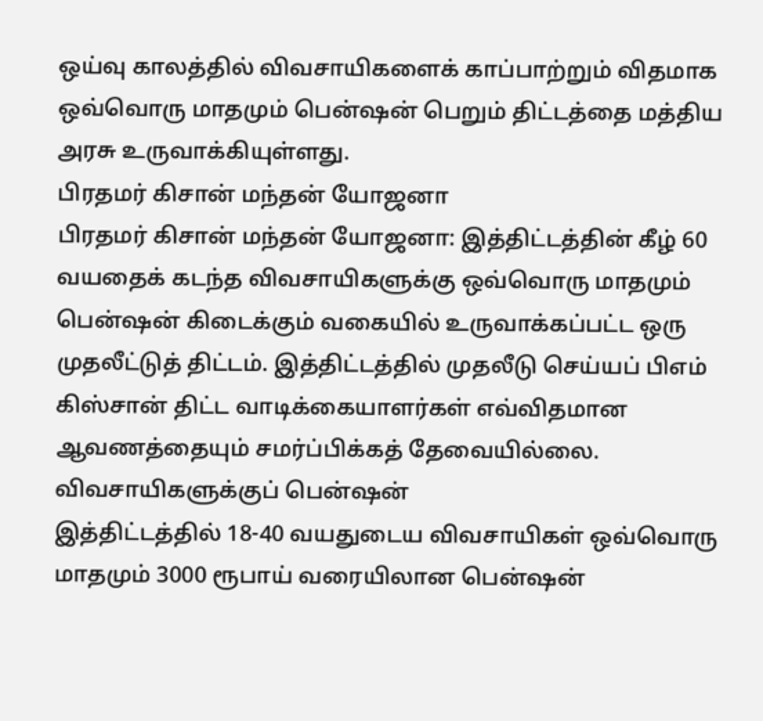ஒய்வு காலத்தில் விவசாயிகளைக் காப்பாற்றும் விதமாக ஒவ்வொரு மாதமும் பென்ஷன் பெறும் திட்டத்தை மத்திய அரசு உருவாக்கியுள்ளது.
பிரதமர் கிசான் மந்தன் யோஜனா
பிரதமர் கிசான் மந்தன் யோஜனா: இத்திட்டத்தின் கீழ் 60 வயதைக் கடந்த விவசாயிகளுக்கு ஒவ்வொரு மாதமும் பென்ஷன் கிடைக்கும் வகையில் உருவாக்கப்பட்ட ஒரு முதலீட்டுத் திட்டம். இத்திட்டத்தில் முதலீடு செய்யப் பிஎம் கிஸ்சான் திட்ட வாடிக்கையாளர்கள் எவ்விதமான ஆவணத்தையும் சமர்ப்பிக்கத் தேவையில்லை.
விவசாயிகளுக்குப் பென்ஷன்
இத்திட்டத்தில் 18-40 வயதுடைய விவசாயிகள் ஒவ்வொரு மாதமும் 3000 ரூபாய் வரையிலான பென்ஷன்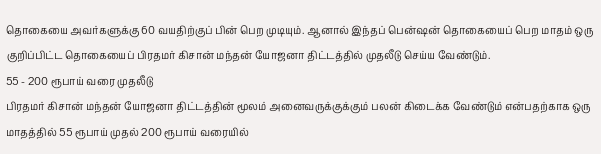தொகையை அவர்களுக்கு 60 வயதிற்குப் பின் பெற முடியும். ஆனால் இந்தப் பென்ஷன் தொகையைப் பெற மாதம் ஒரு குறிப்பிட்ட தொகையைப் பிரதமர் கிசான் மந்தன் யோஜனா திட்டத்தில் முதலீடு செய்ய வேண்டும்.
55 - 200 ரூபாய் வரை முதலீடு
பிரதமர் கிசான் மந்தன் யோஜனா திட்டத்தின் மூலம் அனைவருக்குக்கும் பலன் கிடைக்க வேண்டும் என்பதற்காக ஒரு மாதத்தில் 55 ரூபாய் முதல் 200 ரூபாய் வரையில்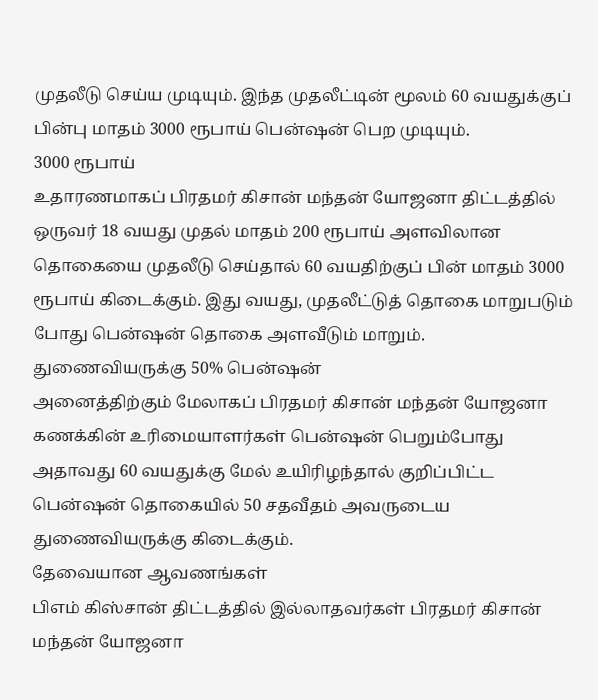முதலீடு செய்ய முடியும். இந்த முதலீட்டின் மூலம் 60 வயதுக்குப் பின்பு மாதம் 3000 ரூபாய் பென்ஷன் பெற முடியும்.
3000 ரூபாய்
உதாரணமாகப் பிரதமர் கிசான் மந்தன் யோஜனா திட்டத்தில் ஒருவர் 18 வயது முதல் மாதம் 200 ரூபாய் அளவிலான தொகையை முதலீடு செய்தால் 60 வயதிற்குப் பின் மாதம் 3000 ரூபாய் கிடைக்கும். இது வயது, முதலீட்டுத் தொகை மாறுபடும் போது பென்ஷன் தொகை அளவீடும் மாறும்.
துணைவியருக்கு 50% பென்ஷன்
அனைத்திற்கும் மேலாகப் பிரதமர் கிசான் மந்தன் யோஜனா கணக்கின் உரிமையாளர்கள் பென்ஷன் பெறும்போது அதாவது 60 வயதுக்கு மேல் உயிரிழந்தால் குறிப்பிட்ட பென்ஷன் தொகையில் 50 சதவீதம் அவருடைய துணைவியருக்கு கிடைக்கும்.
தேவையான ஆவணங்கள்
பிஎம் கிஸ்சான் திட்டத்தில் இல்லாதவர்கள் பிரதமர் கிசான் மந்தன் யோஜனா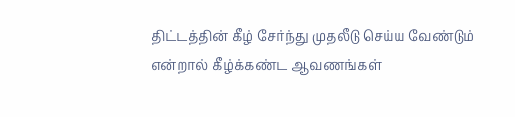திட்டத்தின் கீழ் சேர்ந்து முதலீடு செய்ய வேண்டும் என்றால் கீழ்க்கண்ட ஆவணங்கள்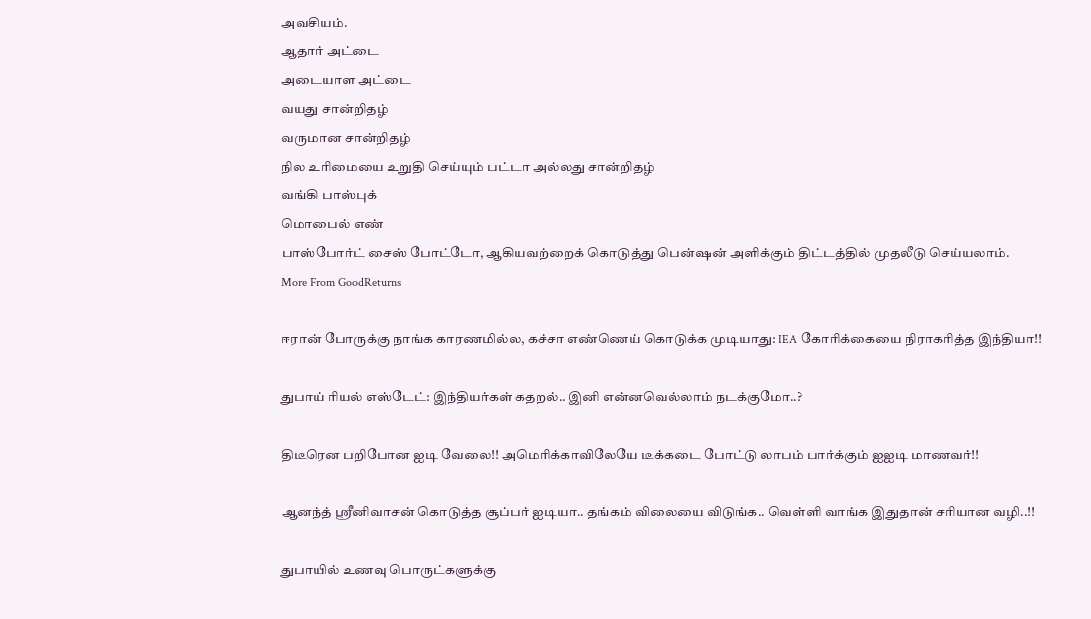அவசியம்.
ஆதார் அட்டை
அடையாள அட்டை
வயது சான்றிதழ்
வருமான சான்றிதழ்
நில உரிமையை உறுதி செய்யும் பட்டா அல்லது சான்றிதழ்
வங்கி பாஸ்புக்
மொபைல் எண்
பாஸ்போர்ட் சைஸ் போட்டோ, ஆகியவற்றைக் கொடுத்து பென்ஷன் அளிக்கும் திட்டத்தில் முதலீடு செய்யலாம்.
More From GoodReturns

ஈரான் போருக்கு நாங்க காரணமில்ல, கச்சா எண்ணெய் கொடுக்க முடியாது: IEA கோரிக்கையை நிராகரித்த இந்தியா!!

துபாய் ரியல் எஸ்டேட்: இந்தியர்கள் கதறல்.. இனி என்னவெல்லாம் நடக்குமோ..?

திடீரென பறிபோன ஐடி வேலை!! அமெரிக்காவிலேயே டீக்கடை போட்டு லாபம் பார்க்கும் ஐஐடி மாணவர்!!

ஆனந்த் ஸ்ரீனிவாசன் கொடுத்த சூப்பர் ஐடியா.. தங்கம் விலையை விடுங்க.. வெள்ளி வாங்க இதுதான் சரியான வழி..!!

துபாயில் உணவு பொருட்களுக்கு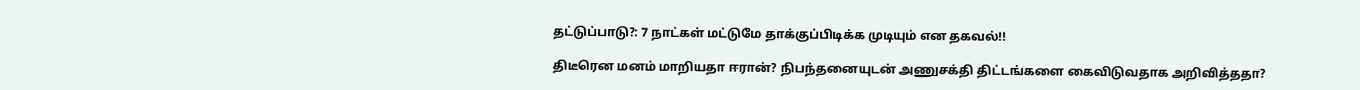தட்டுப்பாடு?: 7 நாட்கள் மட்டுமே தாக்குப்பிடிக்க முடியும் என தகவல்!!

திடீரென மனம் மாறியதா ஈரான்? நிபந்தனையுடன் அணுசக்தி திட்டங்களை கைவிடுவதாக அறிவித்ததா?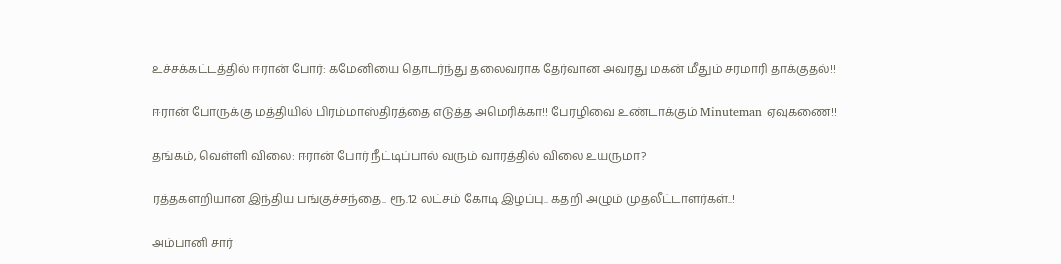உச்சக்கட்டத்தில் ஈரான் போர்: கமேனியை தொடர்ந்து தலைவராக தேர்வான அவரது மகன் மீதும் சரமாரி தாக்குதல்!!

ஈரான் போருக்கு மத்தியில் பிரம்மாஸ்திரத்தை எடுத்த அமெரிக்கா!! பேரழிவை உண்டாக்கும் Minuteman ஏவுகணை!!

தங்கம், வெள்ளி விலை: ஈரான் போர் நீட்டிப்பால் வரும் வாரத்தில் விலை உயருமா?

ரத்தகளறியான இந்திய பங்குச்சந்தை.. ரூ.12 லட்சம் கோடி இழப்பு.. கதறி அழும் முதலீட்டாளர்கள்..!

அம்பானி சார்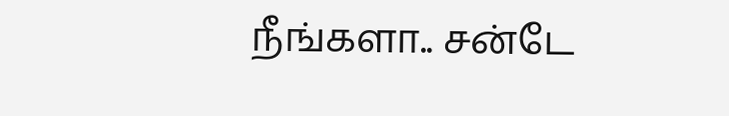நீங்களா.. சன்டே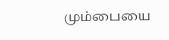மும்பையை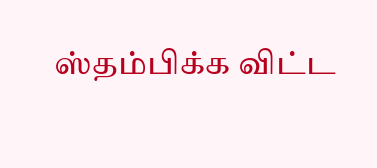ஸ்தம்பிக்க விட்ட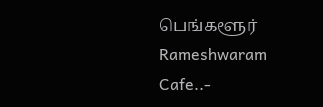பெங்களூர் Rameshwaram Cafe..-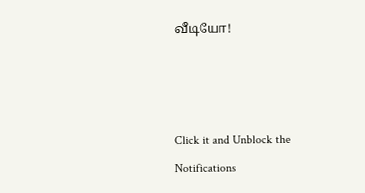வீடியோ!



Click it and Unblock the Notifications